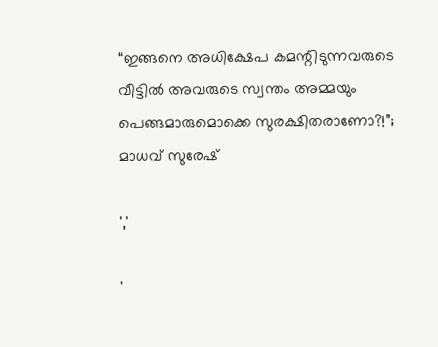“ഇങ്ങനെ അധിക്ഷേപ കമന്റിടുന്നവരുടെ വീട്ടിൽ അവരുടെ സ്വന്തം അമ്മയും പെങ്ങമാരുമൊക്കെ സുരക്ഷിതരാണോ?!”; മാധവ് സുരേഷ്

','

'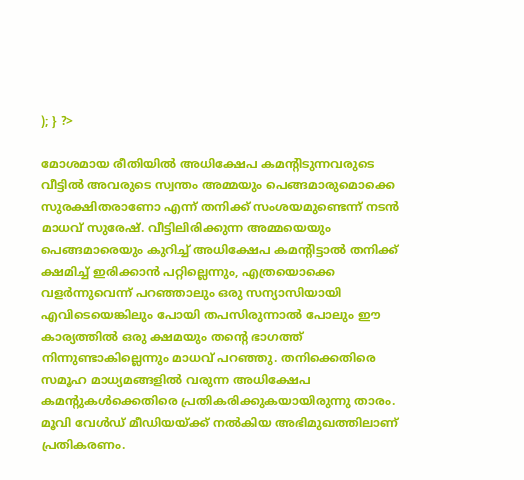); } ?>

മോശമായ രീതിയിൽ അധിക്ഷേപ കമന്റിടുന്നവരുടെ വീട്ടിൽ അവരുടെ സ്വന്തം അമ്മയും പെങ്ങമാരുമൊക്കെ സുരക്ഷിതരാണോ എന്ന് തനിക്ക് സംശയമുണ്ടെന്ന് നടൻ മാധവ് സുരേഷ്. വീട്ടിലിരിക്കുന്ന അമ്മയെയും പെങ്ങമാരെയും കുറിച്ച് അധിക്ഷേപ കമന്റിട്ടാൽ തനിക്ക് ക്ഷമിച്ച് ഇരിക്കാൻ പറ്റില്ലെന്നും, എത്രയൊക്കെ വളർന്നുവെന്ന് പറഞ്ഞാലും ഒരു സന്യാസിയായി എവിടെയെങ്കിലും പോയി തപസിരുന്നാൽ പോലും ഈ കാര്യത്തിൽ ഒരു ക്ഷമയും തന്റെ ഭാഗത്ത് നിന്നുണ്ടാകില്ലെന്നും മാധവ് പറഞ്ഞു. തനിക്കെതിരെ സമൂഹ മാധ്യമങ്ങളിൽ വരുന്ന അധിക്ഷേപ കമന്റുകൾക്കെതിരെ പ്രതികരിക്കുകയായിരുന്നു താരം. മൂവി വേൾഡ് മീഡിയയ്ക്ക് നൽകിയ അഭിമുഖത്തിലാണ് പ്രതികരണം.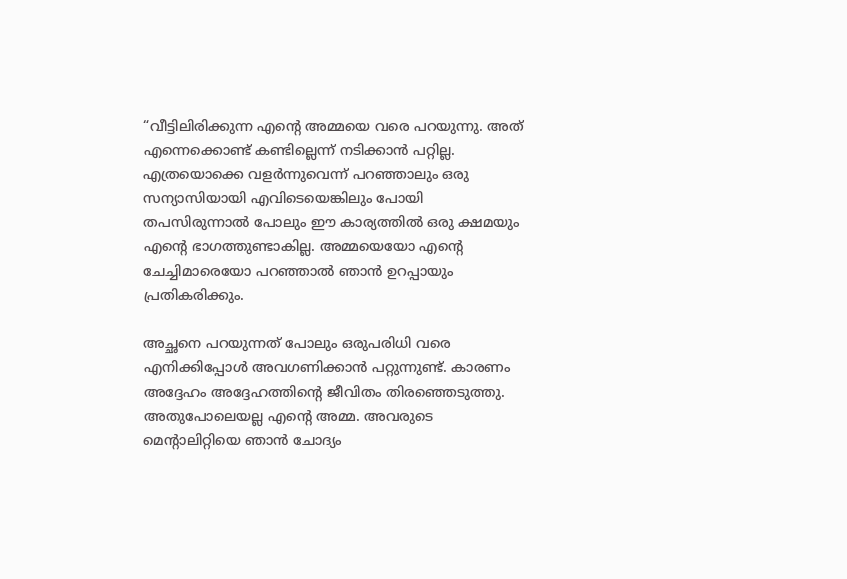“വീട്ടിലിരിക്കുന്ന എന്റെ അമ്മയെ വരെ പറയുന്നു. അത് എന്നെക്കൊണ്ട് കണ്ടില്ലെന്ന് നടിക്കാൻ പറ്റില്ല. എത്രയൊക്കെ വളർന്നുവെന്ന് പറഞ്ഞാലും ഒരു സന്യാസിയായി എവിടെയെങ്കിലും പോയി തപസിരുന്നാൽ പോലും ഈ കാര്യത്തിൽ ഒരു ക്ഷമയും എന്റെ ഭാഗത്തുണ്ടാകില്ല. അമ്മയെയോ എന്റെ ചേച്ചിമാരെയോ പറഞ്ഞാൽ ഞാൻ ഉറപ്പായും പ്രതികരിക്കും.

അച്ഛനെ പറയുന്നത് പോലും ഒരുപരിധി വരെ എനിക്കിപ്പോൾ അവഗണിക്കാൻ പറ്റുന്നുണ്ട്. കാരണം അദ്ദേഹം അദ്ദേഹത്തിന്റെ ജീവിതം തിരഞ്ഞെടുത്തു. അതുപോലെയല്ല എന്റെ അമ്മ. അവരുടെ മെന്റാലിറ്റിയെ ഞാൻ ചോദ്യം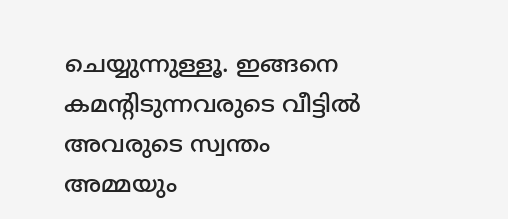ചെയ്യുന്നുള്ളൂ. ഇങ്ങനെ കമന്റിടുന്നവരുടെ വീട്ടിൽ അവരുടെ സ്വന്തം അമ്മയും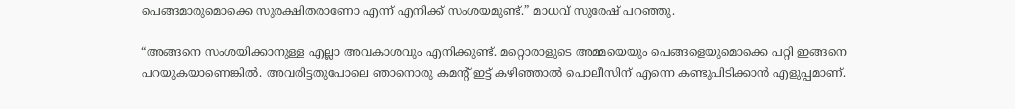പെങ്ങമാരുമൊക്കെ സുരക്ഷിതരാണോ എന്ന് എനിക്ക് സംശയമുണ്ട്.” മാധവ് സുരേഷ് പറഞ്ഞു.

“അങ്ങനെ സംശയിക്കാനുള്ള എല്ലാ അവകാശവും എനിക്കുണ്ട്. മറ്റൊരാളുടെ അമ്മയെയും പെങ്ങളെയുമൊക്കെ പറ്റി ഇങ്ങനെ പറയുകയാണെങ്കിൽ. അവരിട്ടതുപോലെ ഞാനൊരു കമന്റ് ഇട്ട് കഴിഞ്ഞാൽ പൊലീസിന് എന്നെ കണ്ടുപിടിക്കാൻ എളുപ്പമാണ്.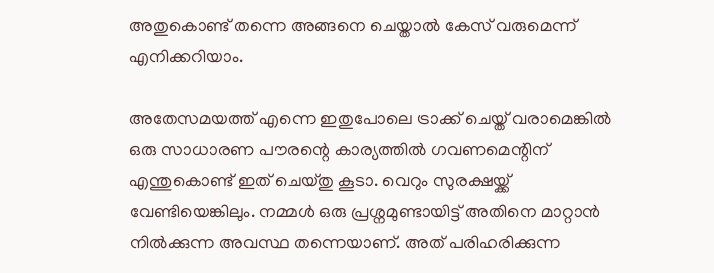അതുകൊണ്ട് തന്നെ അങ്ങനെ ചെയ്താൽ കേസ് വരുമെന്ന് എനിക്കറിയാം.

അതേസമയത്ത് എന്നെ ഇതുപോലെ ട്രാക്ക് ചെയ്ത് വരാമെങ്കിൽ ഒരു സാധാരണ പൗരന്റെ കാര്യത്തിൽ ഗവണമെന്റിന് എന്തുകൊണ്ട് ഇത് ചെയ്തു കൂടാ. വെറും സുരക്ഷയ്ക്ക് വേണ്ടിയെങ്കിലും. നമ്മൾ ഒരു പ്രശ്നമുണ്ടായിട്ട് അതിനെ മാറ്റാൻ നിൽക്കുന്ന അവസ്ഥ തന്നെയാണ്. അത് പരിഹരിക്കുന്ന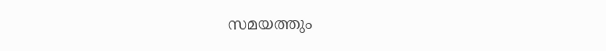സമയത്തും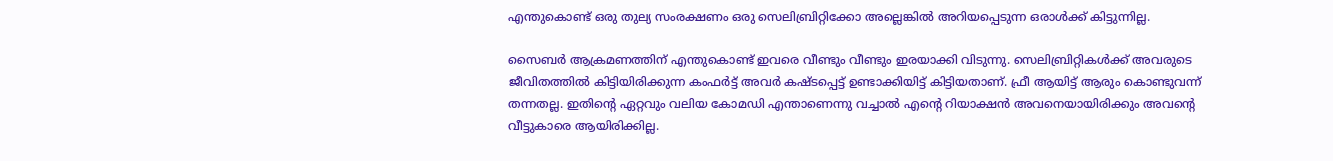എന്തുകൊണ്ട് ഒരു തുല്യ സംരക്ഷണം ഒരു സെലിബ്രിറ്റിക്കോ അല്ലെങ്കിൽ അറിയപ്പെടുന്ന ഒരാൾക്ക് കിട്ടുന്നില്ല.

സൈബർ ആക്രമണത്തിന് എന്തുകൊണ്ട് ഇവരെ വീണ്ടും വീണ്ടും ഇരയാക്കി വിടുന്നു. സെലിബ്രിറ്റികൾക്ക് അവരുടെ ജീവിതത്തിൽ കിട്ടിയിരിക്കുന്ന കംഫർട്ട് അവർ കഷ്ടപ്പെട്ട് ഉണ്ടാക്കിയിട്ട് കിട്ടിയതാണ്. ഫ്രീ ആയിട്ട് ആരും കൊണ്ടുവന്ന് തന്നതല്ല. ഇതിന്റെ ഏറ്റവും വലിയ കോമഡി എന്താണെന്നു വച്ചാൽ എന്റെ റിയാക്ഷൻ അവനെയായിരിക്കും അവന്റെ വീട്ടുകാരെ ആയിരിക്കില്ല.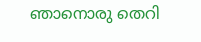ഞാനൊരു തെറി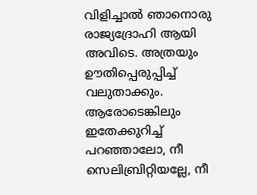വിളിച്ചാൽ ഞാനൊരു രാജ്യദ്രോഹി ആയി അവിടെ. അത്രയും ഊതിപ്പെരുപ്പിച്ച് വലുതാക്കും. ആരോടെങ്കിലും ഇതേക്കുറിച്ച് പറഞ്ഞാലോ, നീ സെലിബ്രിറ്റിയല്ലേ, നീ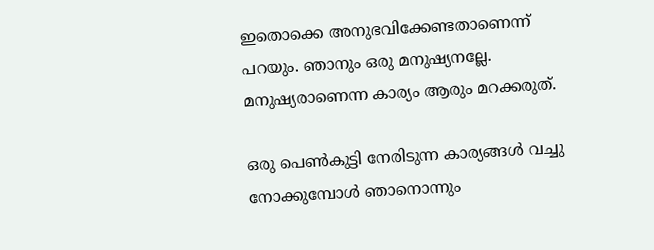ഇതൊക്കെ അനുഭവിക്കേണ്ടതാണെന്ന് പറയും. ഞാനും ഒരു മനുഷ്യനല്ലേ. മനുഷ്യരാണെന്ന കാര്യം ആരും മറക്കരുത്.

ഒരു പെൺകുട്ടി നേരിടുന്ന കാര്യങ്ങൾ വച്ചു നോക്കുമ്പോൾ ഞാനൊന്നും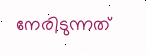നേരിടുന്നത്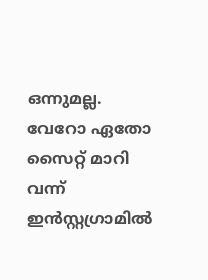ഒന്നുമല്ല. വേറോ ഏതോ സൈറ്റ് മാറി വന്ന് ഇൻസ്റ്റഗ്രാമിൽ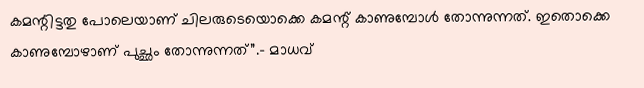കമന്റിട്ടതു പോലെയാണ് ചിലരുടെയൊക്കെ കമന്റ് കാണുമ്പോൾ തോന്നുന്നത്. ഇതൊക്കെ കാണുമ്പോഴാണ് പുച്ഛം തോന്നുന്നത്”.- മാധവ്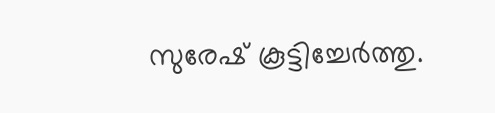സുരേഷ് കൂട്ടിച്ചേർത്തു.